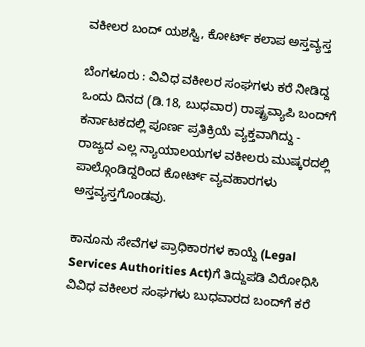ವಕೀಲರ ಬಂದ್‌ ಯಶಸ್ವಿ, ಕೋರ್ಟ್‌ ಕಲಾಪ ಅಸ್ತವ್ಯಸ್ತ

ಬೆಂಗಳೂರು : ವಿವಿಧ ವಕೀಲರ ಸಂಘಗಳು ಕರೆ ನೀಡಿದ್ದ ಒಂದು ದಿನದ (ಡಿ.18, ಬುಧವಾರ) ರಾಷ್ಟ್ರವ್ಯಾಪಿ ಬಂದ್‌ಗೆ ಕರ್ನಾಟಕದಲ್ಲಿ ಪೂರ್ಣ ಪ್ರತಿಕ್ರಿಯೆ ವ್ಯಕ್ತವಾಗಿದ್ದು - ರಾಜ್ಯದ ಎಲ್ಲ ನ್ಯಾಯಾಲಯಗಳ ವಕೀಲರು ಮುಷ್ಕರದಲ್ಲಿ ಪಾಲ್ಗೊಂಡಿದ್ದರಿಂದ ಕೋರ್ಟ್‌ ವ್ಯವಹಾರಗಳು ಅಸ್ತವ್ಯಸ್ತಗೊಂಡವು.

ಕಾನೂನು ಸೇವೆಗಳ ಪ್ರಾಧಿಕಾರಗಳ ಕಾಯ್ದೆ (Legal Services Authorities Act)ಗೆ ತಿದ್ದುಪಡಿ ವಿರೋಧಿಸಿ ವಿವಿಧ ವಕೀಲರ ಸಂಘಗಳು ಬುಧವಾರದ ಬಂದ್‌ಗೆ ಕರೆ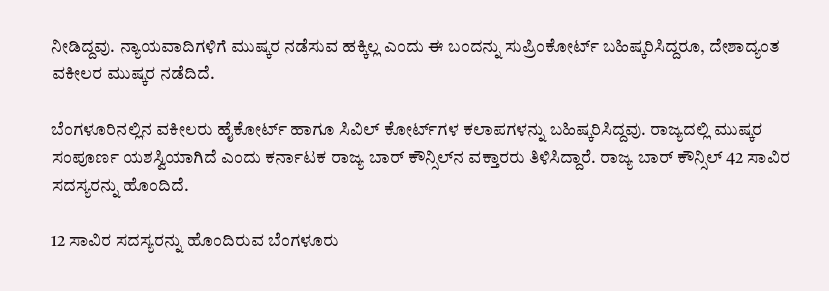ನೀಡಿದ್ದವು. ನ್ಯಾಯವಾದಿಗಳಿಗೆ ಮುಷ್ಕರ ನಡೆಸುವ ಹಕ್ಕಿಲ್ಲ ಎಂದು ಈ ಬಂದನ್ನು ಸುಪ್ರಿಂಕೋರ್ಟ್‌ ಬಹಿಷ್ಕರಿಸಿದ್ದರೂ, ದೇಶಾದ್ಯಂತ ವಕೀಲರ ಮುಷ್ಕರ ನಡೆದಿದೆ.

ಬೆಂಗಳೂರಿನಲ್ಲಿನ ವಕೀಲರು ಹೈಕೋರ್ಟ್‌ ಹಾಗೂ ಸಿವಿಲ್‌ ಕೋರ್ಟ್‌ಗಳ ಕಲಾಪಗಳನ್ನು ಬಹಿಷ್ಕರಿಸಿದ್ದವು. ರಾಜ್ಯದಲ್ಲಿ ಮುಷ್ಕರ ಸಂಪೂರ್ಣ ಯಶಸ್ವಿಯಾಗಿದೆ ಎಂದು ಕರ್ನಾಟಕ ರಾಜ್ಯ ಬಾರ್‌ ಕೌನ್ಸಿಲ್‌ನ ವಕ್ತಾರರು ತಿಳಿಸಿದ್ದಾರೆ. ರಾಜ್ಯ ಬಾರ್‌ ಕೌನ್ಸಿಲ್‌ 42 ಸಾವಿರ ಸದಸ್ಯರನ್ನು ಹೊಂದಿದೆ.

12 ಸಾವಿರ ಸದಸ್ಯರನ್ನು ಹೊಂದಿರುವ ಬೆಂಗಳೂರು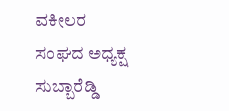ವಕೀಲರ ಸಂಘದ ಅಧ್ಯಕ್ಷ ಸುಬ್ಬಾರೆಡ್ಡಿ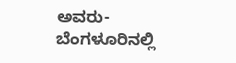ಅವರು- ಬೆಂಗಳೂರಿನಲ್ಲಿ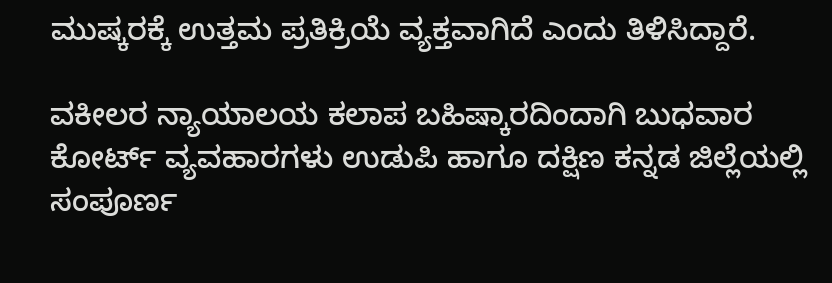ಮುಷ್ಕರಕ್ಕೆ ಉತ್ತಮ ಪ್ರತಿಕ್ರಿಯೆ ವ್ಯಕ್ತವಾಗಿದೆ ಎಂದು ತಿಳಿಸಿದ್ದಾರೆ.

ವಕೀಲರ ನ್ಯಾಯಾಲಯ ಕಲಾಪ ಬಹಿಷ್ಕಾರದಿಂದಾಗಿ ಬುಧವಾರ ಕೋರ್ಟ್‌ ವ್ಯವಹಾರಗಳು ಉಡುಪಿ ಹಾಗೂ ದಕ್ಷಿಣ ಕನ್ನಡ ಜಿಲ್ಲೆಯಲ್ಲಿ ಸಂಪೂರ್ಣ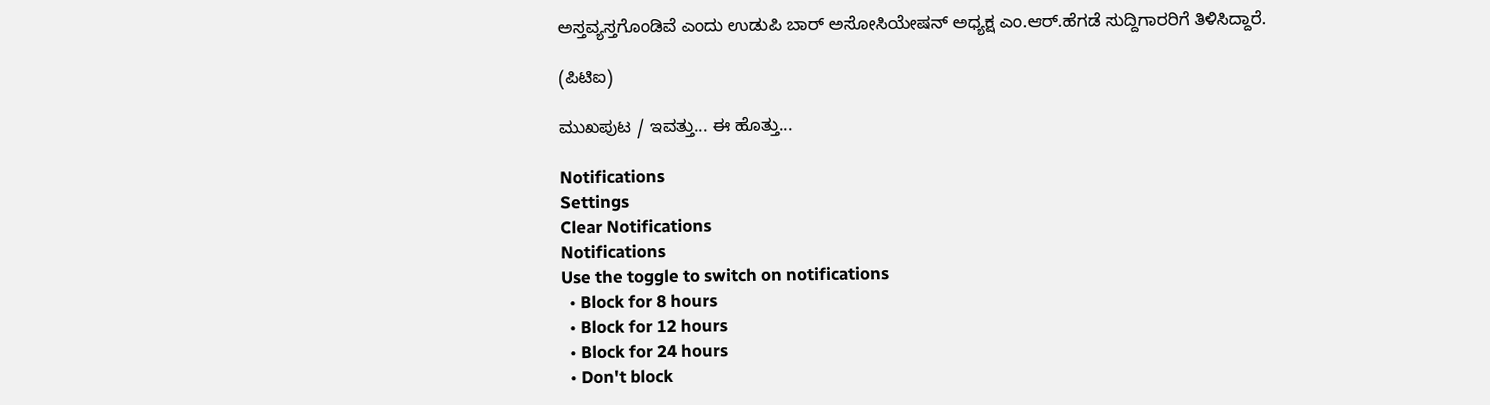ಅಸ್ತವ್ಯಸ್ತಗೊಂಡಿವೆ ಎಂದು ಉಡುಪಿ ಬಾರ್‌ ಅಸೋಸಿಯೇಷನ್‌ ಅಧ್ಯಕ್ಷ ಎಂ.ಆರ್‌.ಹೆಗಡೆ ಸುದ್ದಿಗಾರರಿಗೆ ತಿಳಿಸಿದ್ದಾರೆ.

(ಪಿಟಿಐ)

ಮುಖಪುಟ / ಇವತ್ತು... ಈ ಹೊತ್ತು...

Notifications
Settings
Clear Notifications
Notifications
Use the toggle to switch on notifications
  • Block for 8 hours
  • Block for 12 hours
  • Block for 24 hours
  • Don't block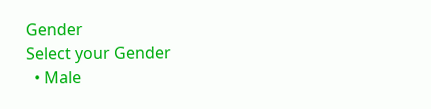Gender
Select your Gender
  • Male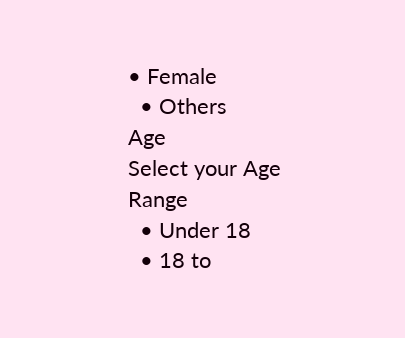• Female
  • Others
Age
Select your Age Range
  • Under 18
  • 18 to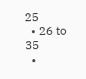25
  • 26 to 35
  •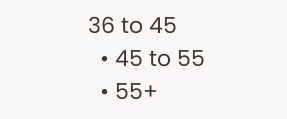36 to 45
  • 45 to 55
  • 55+